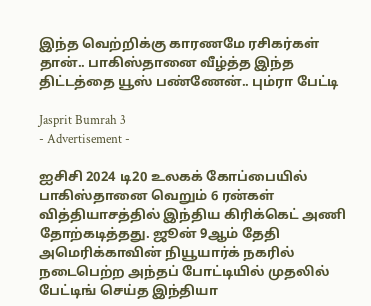இந்த வெற்றிக்கு காரணமே ரசிகர்கள் தான்.. பாகிஸ்தானை வீழ்த்த இந்த திட்டத்தை யூஸ் பண்ணேன்.. பும்ரா பேட்டி

Jasprit Bumrah 3
- Advertisement -

ஐசிசி 2024 டி20 உலகக் கோப்பையில் பாகிஸ்தானை வெறும் 6 ரன்கள் வித்தியாசத்தில் இந்திய கிரிக்கெட் அணி தோற்கடித்தது. ஜூன் 9ஆம் தேதி அமெரிக்காவின் நியூயார்க் நகரில் நடைபெற்ற அந்தப் போட்டியில் முதலில் பேட்டிங் செய்த இந்தியா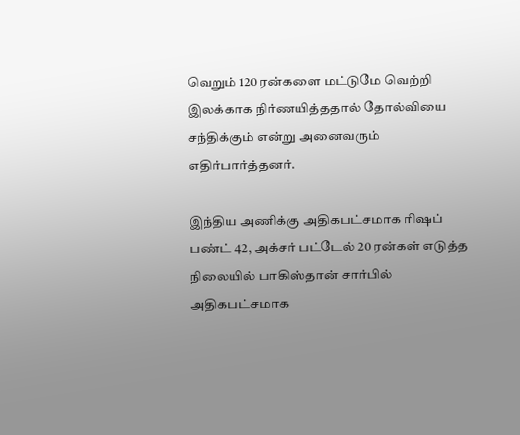வெறும் 120 ரன்களை மட்டுமே வெற்றி இலக்காக நிர்ணயித்ததால் தோல்வியை சந்திக்கும் என்று அனைவரும் எதிர்பார்த்தனர்.

இந்திய அணிக்கு அதிகபட்சமாக ரிஷப் பண்ட் 42, அக்சர் பட்டேல் 20 ரன்கள் எடுத்த நிலையில் பாகிஸ்தான் சார்பில் அதிகபட்சமாக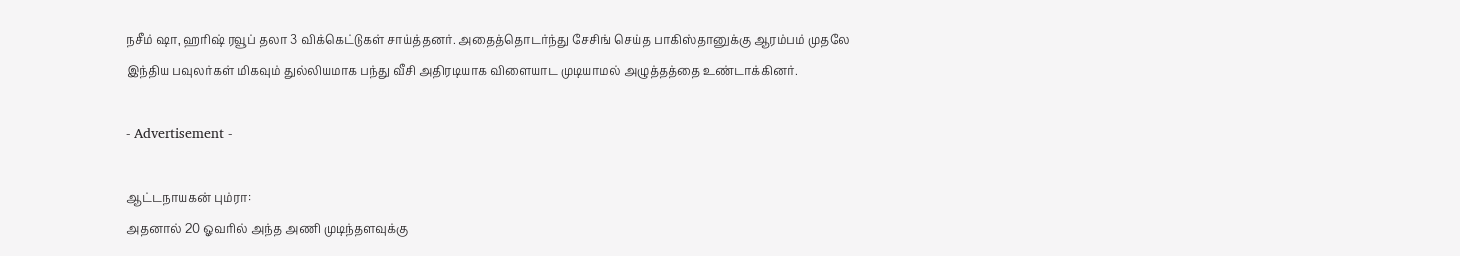நசீம் ஷா, ஹரிஷ் ரவூப் தலா 3 விக்கெட்டுகள் சாய்த்தனர். அதைத்தொடர்ந்து சேசிங் செய்த பாகிஸ்தானுக்கு ஆரம்பம் முதலே இந்திய பவுலர்கள் மிகவும் துல்லியமாக பந்து வீசி அதிரடியாக விளையாட முடியாமல் அழுத்தத்தை உண்டாக்கினர்.

- Advertisement -

ஆட்டநாயகன் பும்ரா:
அதனால் 20 ஓவரில் அந்த அணி முடிந்தளவுக்கு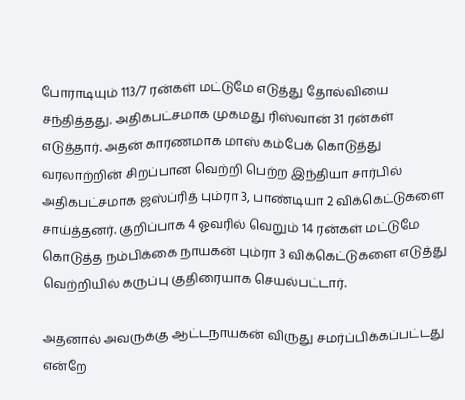போராடியும் 113/7 ரன்கள் மட்டுமே எடுத்து தோல்வியை சந்தித்தது. அதிகபட்சமாக முகமது ரிஸ்வான் 31 ரன்கள் எடுத்தார். அதன் காரணமாக மாஸ் கம்பேக் கொடுத்து வரலாற்றின் சிறப்பான வெற்றி பெற்ற இந்தியா சார்பில் அதிகபட்சமாக ஜஸ்ப்ரித் பும்ரா 3, பாண்டியா 2 விக்கெட்டுகளை சாய்த்தனர். குறிப்பாக 4 ஓவரில் வெறும் 14 ரன்கள் மட்டுமே கொடுத்த நம்பிக்கை நாயகன் பும்ரா 3 விக்கெட்டுகளை எடுத்து வெற்றியில் கருப்பு குதிரையாக செயல்பட்டார்.

அதனால் அவருக்கு ஆட்டநாயகன் விருது சமர்ப்பிக்கப்பட்டது என்றே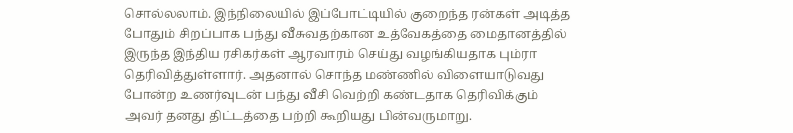சொல்லலாம். இந்நிலையில் இப்போட்டியில் குறைந்த ரன்கள் அடித்த போதும் சிறப்பாக பந்து வீசுவதற்கான உத்வேகத்தை மைதானத்தில் இருந்த இந்திய ரசிகர்கள் ஆரவாரம் செய்து வழங்கியதாக பும்ரா தெரிவித்துள்ளார். அதனால் சொந்த மண்ணில் விளையாடுவது போன்ற உணர்வுடன் பந்து வீசி வெற்றி கண்டதாக தெரிவிக்கும் அவர் தனது திட்டத்தை பற்றி கூறியது பின்வருமாறு.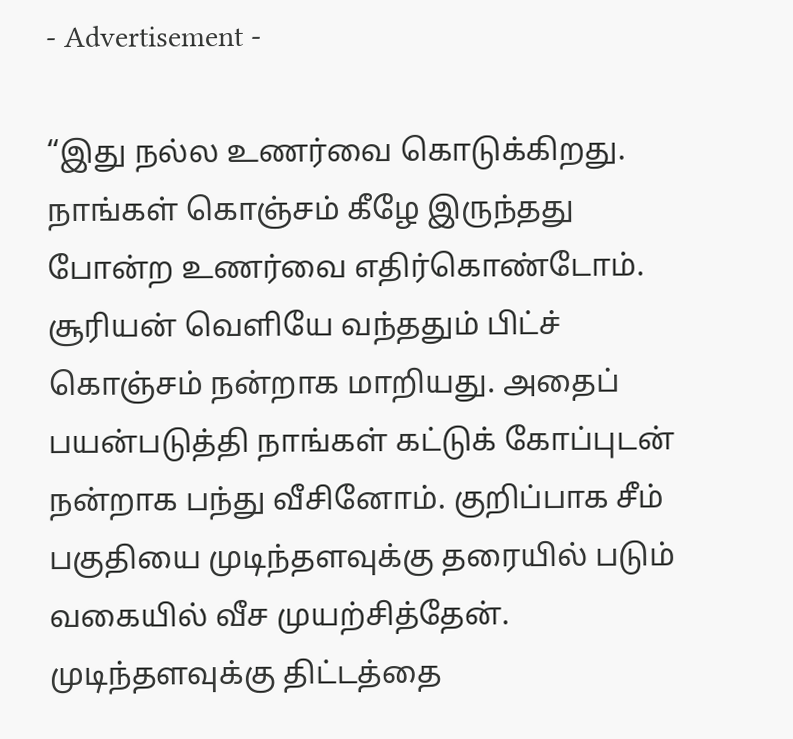- Advertisement -

“இது நல்ல உணர்வை கொடுக்கிறது. நாங்கள் கொஞ்சம் கீழே இருந்தது போன்ற உணர்வை எதிர்கொண்டோம். சூரியன் வெளியே வந்ததும் பிட்ச் கொஞ்சம் நன்றாக மாறியது. அதைப் பயன்படுத்தி நாங்கள் கட்டுக் கோப்புடன் நன்றாக பந்து வீசினோம். குறிப்பாக சீம் பகுதியை முடிந்தளவுக்கு தரையில் படும் வகையில் வீச முயற்சித்தேன். முடிந்தளவுக்கு திட்டத்தை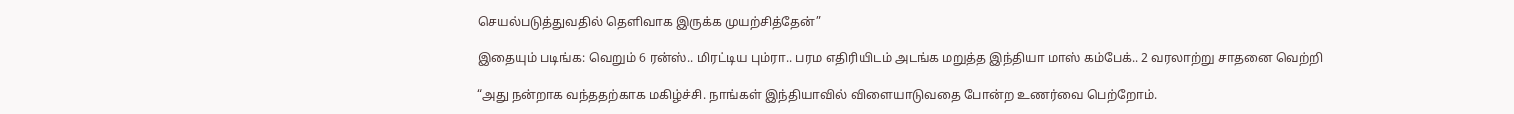செயல்படுத்துவதில் தெளிவாக இருக்க முயற்சித்தேன்”

இதையும் படிங்க: வெறும் 6 ரன்ஸ்.. மிரட்டிய பும்ரா.. பரம எதிரியிடம் அடங்க மறுத்த இந்தியா மாஸ் கம்பேக்.. 2 வரலாற்று சாதனை வெற்றி

“அது நன்றாக வந்ததற்காக மகிழ்ச்சி. நாங்கள் இந்தியாவில் விளையாடுவதை போன்ற உணர்வை பெற்றோம்.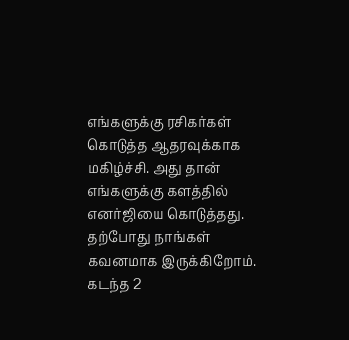எங்களுக்கு ரசிகர்கள் கொடுத்த ஆதரவுக்காக மகிழ்ச்சி. அது தான் எங்களுக்கு களத்தில் எனர்ஜியை கொடுத்தது. தற்போது நாங்கள் கவனமாக இருக்கிறோம். கடந்த 2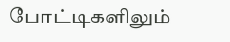போட்டிகளிலும்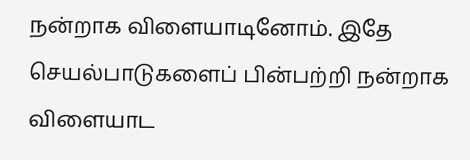நன்றாக விளையாடினோம். இதே செயல்பாடுகளைப் பின்பற்றி நன்றாக விளையாட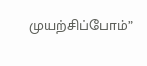முயற்சிப்போம்”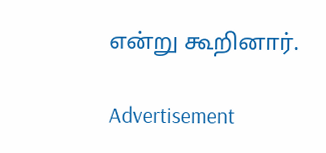என்று கூறினார்.

Advertisement